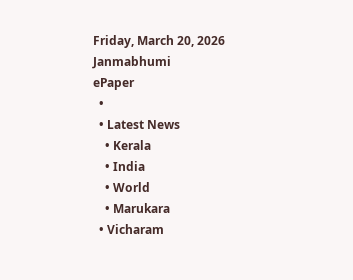Friday, March 20, 2026
Janmabhumi
ePaper
  •
  • Latest News
    • Kerala
    • India
    • World
    • Marukara
  • Vicharam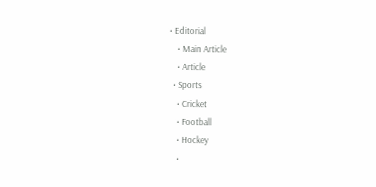• Editorial
    • Main Article
    • Article
  • Sports
    • Cricket
    • Football
    • Hockey
    •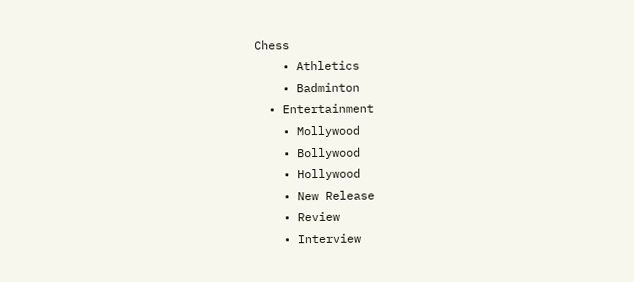Chess
    • Athletics
    • Badminton
  • Entertainment
    • Mollywood
    • Bollywood
    • Hollywood
    • New Release
    • Review
    • Interview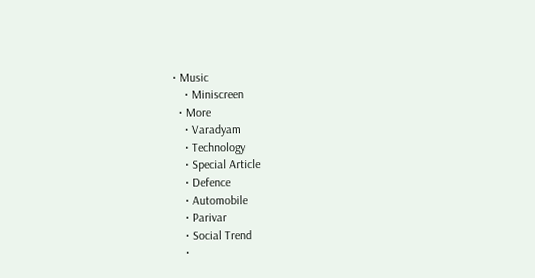• Music
    • Miniscreen
  • More
    • Varadyam
    • Technology
    • Special Article
    • Defence
    • Automobile
    • Parivar
    • Social Trend
    •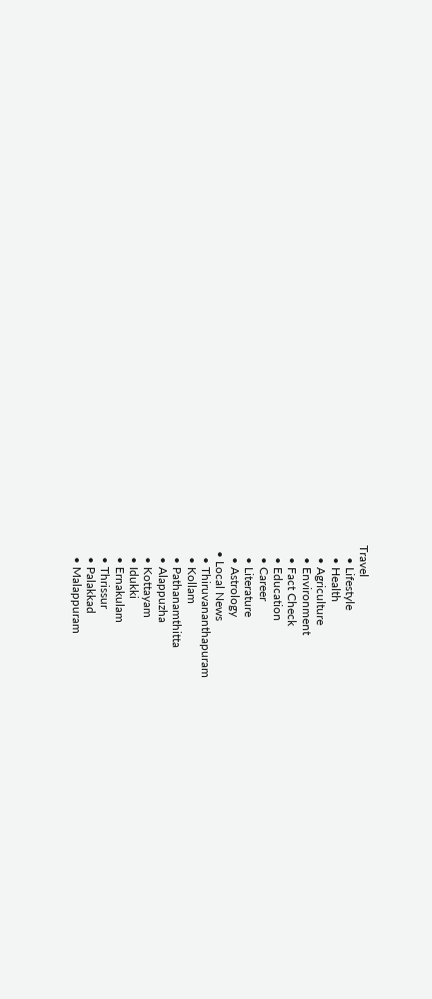Travel
    • Lifestyle
    • Health
    • Agriculture
    • Environment
    • Fact Check
    • Education
    • Career
    • Literature
    • Astrology
  • Local News
    • Thiruvananthapuram
    • Kollam
    • Pathanamthitta
    • Alappuzha
    • Kottayam
    • Idukki
    • Ernakulam
    • Thrissur
    • Palakkad
    • Malappuram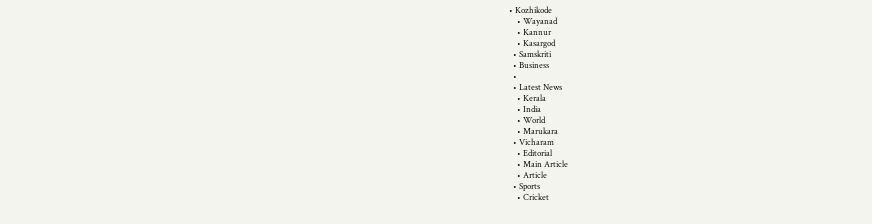• Kozhikode
    • Wayanad
    • Kannur
    • Kasargod
  • Samskriti
  • Business
  •
  • Latest News
    • Kerala
    • India
    • World
    • Marukara
  • Vicharam
    • Editorial
    • Main Article
    • Article
  • Sports
    • Cricket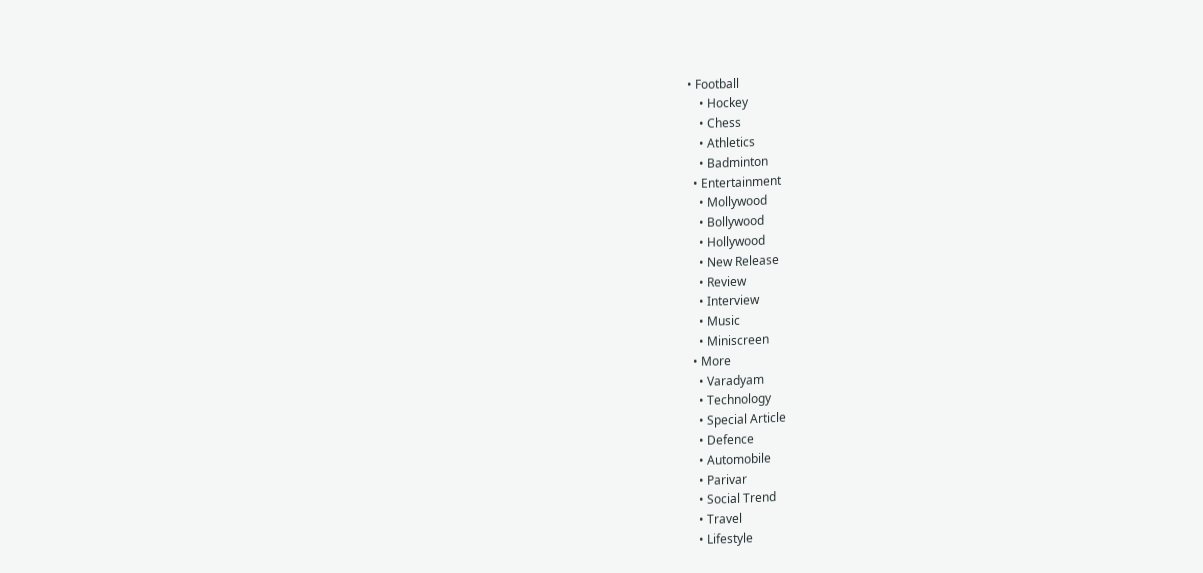• Football
    • Hockey
    • Chess
    • Athletics
    • Badminton
  • Entertainment
    • Mollywood
    • Bollywood
    • Hollywood
    • New Release
    • Review
    • Interview
    • Music
    • Miniscreen
  • More
    • Varadyam
    • Technology
    • Special Article
    • Defence
    • Automobile
    • Parivar
    • Social Trend
    • Travel
    • Lifestyle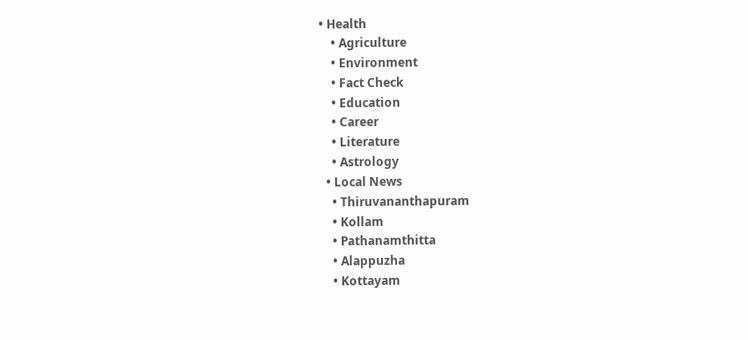• Health
    • Agriculture
    • Environment
    • Fact Check
    • Education
    • Career
    • Literature
    • Astrology
  • Local News
    • Thiruvananthapuram
    • Kollam
    • Pathanamthitta
    • Alappuzha
    • Kottayam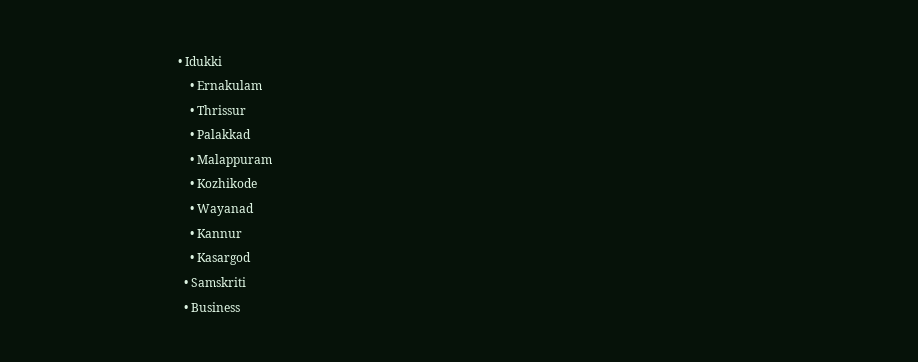• Idukki
    • Ernakulam
    • Thrissur
    • Palakkad
    • Malappuram
    • Kozhikode
    • Wayanad
    • Kannur
    • Kasargod
  • Samskriti
  • Business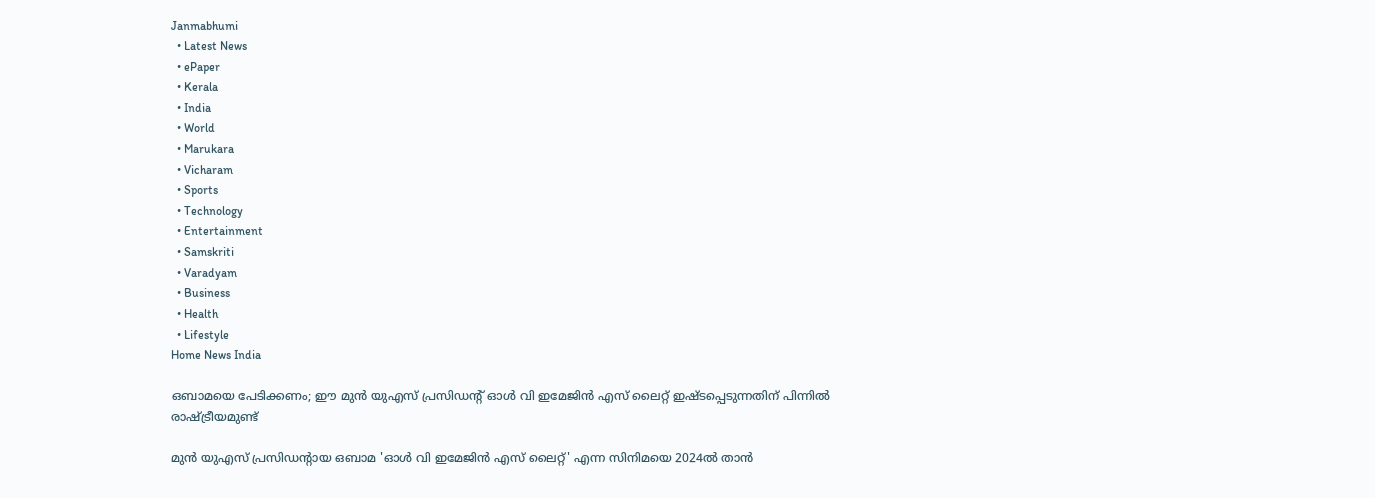Janmabhumi
  • Latest News
  • ePaper
  • Kerala
  • India
  • World
  • Marukara
  • Vicharam
  • Sports
  • Technology
  • Entertainment
  • Samskriti
  • Varadyam
  • Business
  • Health
  • Lifestyle
Home News India

ഒബാമയെ പേടിക്കണം; ഈ മുന്‍ യുഎസ് പ്രസിഡന്‍റ് ഓള്‍ വി ഇമേജിന്‍ എസ് ലൈറ്റ് ഇഷ്ടപ്പെടുന്നതിന് പിന്നില്‍ രാഷ്‌ട്രീയമുണ്ട്

മുന്‍ യുഎസ് പ്രസിഡന്‍റായ ഒബാമ 'ഓള്‍ വി ഇമേജിന്‍ എസ് ലൈറ്റ്' എന്ന സിനിമയെ 2024ല്‍ താന്‍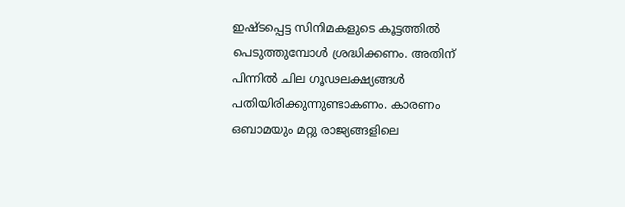ഇഷ്ടപ്പെട്ട സിനിമകളുടെ കൂട്ടത്തില്‍ പെടുത്തുമ്പോള്‍ ശ്രദ്ധിക്കണം. അതിന് പിന്നില്‍ ചില ഗൂഢലക്ഷ്യങ്ങള്‍ പതിയിരിക്കുന്നുണ്ടാകണം. കാരണം ഒബാമയും മറ്റു രാജ്യങ്ങളിലെ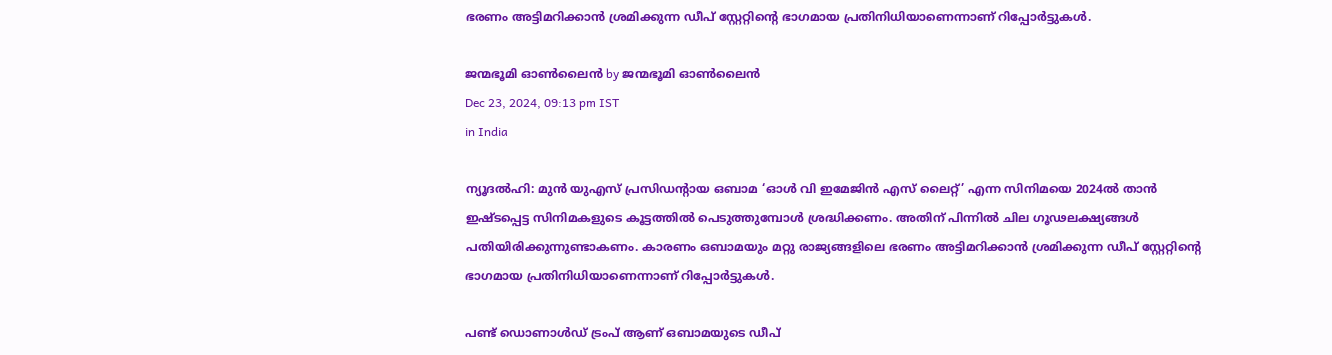ഭരണം അട്ടിമറിക്കാന്‍ ശ്രമിക്കുന്ന ഡീപ് സ്റ്റേറ്റിന്റെ ഭാഗമായ പ്രതിനിധിയാണെന്നാണ് റിപ്പോര്‍ട്ടുകള്‍.

ജന്മഭൂമി ഓണ്‍ലൈന്‍ by ജന്മഭൂമി ഓണ്‍ലൈന്‍
Dec 23, 2024, 09:13 pm IST
in India

ന്യൂദല്‍ഹി: മുന്‍ യുഎസ് പ്രസിഡന്‍റായ ഒബാമ ‘ഓള്‍ വി ഇമേജിന്‍ എസ് ലൈറ്റ്’ എന്ന സിനിമയെ 2024ല്‍ താന്‍ ഇഷ്ടപ്പെട്ട സിനിമകളുടെ കൂട്ടത്തില്‍ പെടുത്തുമ്പോള്‍ ശ്രദ്ധിക്കണം. അതിന് പിന്നില്‍ ചില ഗൂഢലക്ഷ്യങ്ങള്‍ പതിയിരിക്കുന്നുണ്ടാകണം. കാരണം ഒബാമയും മറ്റു രാജ്യങ്ങളിലെ ഭരണം അട്ടിമറിക്കാന്‍ ശ്രമിക്കുന്ന ഡീപ് സ്റ്റേറ്റിന്റെ ഭാഗമായ പ്രതിനിധിയാണെന്നാണ് റിപ്പോര്‍ട്ടുകള്‍.

പണ്ട് ഡൊണാള്‍ഡ് ട്രംപ് ആണ് ഒബാമയുടെ ഡീപ്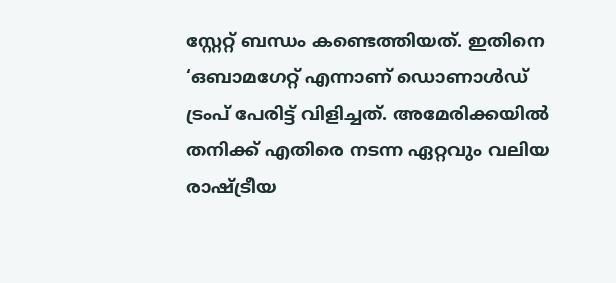സ്റ്റേറ്റ് ബന്ധം കണ്ടെത്തിയത്. ഇതിനെ ‘ഒബാമഗേറ്റ് എന്നാണ് ഡൊണാള്‍ഡ് ട്രംപ് പേരിട്ട് വിളിച്ചത്. അമേരിക്കയില്‍ തനിക്ക് എതിരെ നടന്ന ഏറ്റവും വലിയ രാഷ്‌ട്രീയ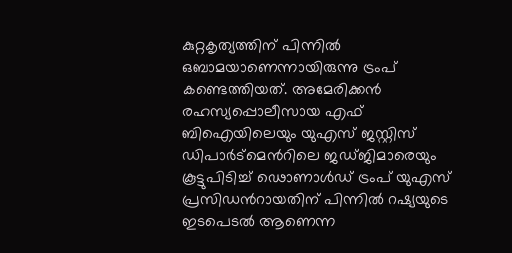കുറ്റകൃത്യത്തിന് പിന്നില്‍ ഒബാമയാണെന്നായിരുന്നു ട്രംപ് കണ്ടെത്തിയത്. അമേരിക്കന്‍ രഹസ്യപ്പൊലീസായ എഫ് ബിഐയിലെയും യുഎസ് ജസ്റ്റിസ് ഡിപാര്‍ട്മെന്‍റിലെ ജഡ്ജിമാരെയും കൂട്ടുപിടിച്ച് ഢൊണാള്‍ഡ് ട്രംപ് യുഎസ് പ്രസിഡന്‍റായതിന് പിന്നില്‍ റഷ്യയുടെ ഇടപെടല്‍ ആണെന്ന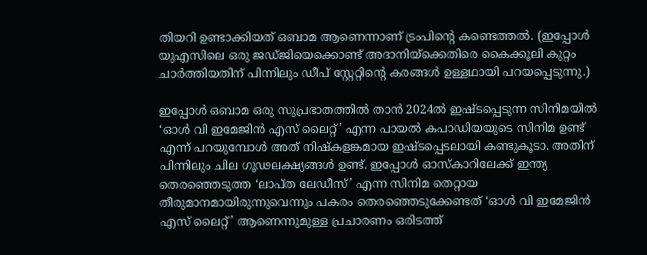തിയറി ഉണ്ടാക്കിയത് ഒബാമ ആണെന്നാണ് ട്രംപിന്റെ കണ്ടെത്തല്‍. (ഇപ്പോള്‍ യുഎസിലെ ഒരു ജഡ്ജിയെക്കൊണ്ട് അദാനിയ്‌ക്കെതിരെ കൈക്കൂലി കുറ്റം ചാര്‍ത്തിയതിന് പിന്നിലും ഡീപ് സ്റ്റേറ്റിന്റെ കരങ്ങള്‍ ഉള്ളഥായി പറയപ്പെടുന്നു.)

ഇപ്പോള്‍ ഒബാമ ഒരു സുപ്രഭാതത്തില്‍ താന്‍ 2024ല്‍ ഇഷ്ടപ്പെടുന്ന സിനിമയില്‍ ‘ഓള്‍ വി ഇമേജിന്‍ എസ് ലൈറ്റ്’ എന്ന പായല്‍ കപാഡിയയുടെ സിനിമ ഉണ്ട് എന്ന് പറയുമ്പോള്‍ അത് നിഷ്കളങ്കമായ ഇഷ്ടപ്പെടലായി കണ്ടുകൂടാ. അതിന് പിന്നിലും ചില ഗൂഢലക്ഷ്യങ്ങള്‍ ഉണ്ട്. ഇപ്പോള്‍ ഓസ്കാറിലേക്ക് ഇന്ത്യ തെരഞ്ഞെടുത്ത ‘ലാപ്ത ലേഡീസ്’ എന്ന സിനിമ തെറ്റായ തീരുമാനമായിരുന്നുവെന്നും പകരം തെരഞ്ഞെടുക്കേണ്ടത് ‘ഓള്‍ വി ഇമേജിന്‍ എസ് ലൈറ്റ്’ ആണെന്നുമുള്ള പ്രചാരണം ഒരിടത്ത്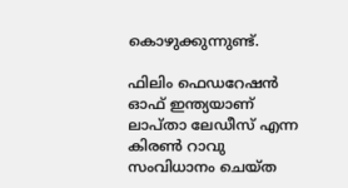കൊഴുക്കുന്നുണ്ട്.

ഫിലിം ഫെഡറേഷന്‍ ഓഫ് ഇന്ത്യയാണ് ലാപ്താ ലേഡീസ് എന്ന കിരണ്‍ റാവു സംവിധാനം ചെയ്ത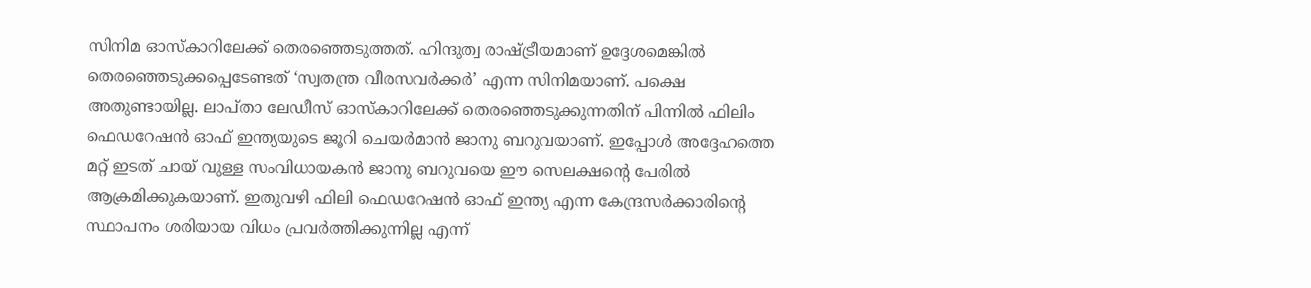സിനിമ ഓസ്കാറിലേക്ക് തെരഞ്ഞെടുത്തത്. ഹിന്ദുത്വ രാഷ്‌ട്രീയമാണ് ഉദ്ദേശമെങ്കില്‍ തെരഞ്ഞെടുക്കപ്പെടേണ്ടത് ‘സ്വതന്ത്ര വീരസവര്‍ക്കര്‍’ എന്ന സിനിമയാണ്. പക്ഷെ അതുണ്ടായില്ല. ലാപ്താ ലേഡീസ് ഓസ്കാറിലേക്ക് തെരഞ്ഞെടുക്കുന്നതിന് പിന്നില്‍ ഫിലിം ഫെഡറേഷന്‍ ഓഫ് ഇന്ത്യയുടെ ജൂറി ചെയര്‍മാന്‍ ജാനു ബറുവയാണ്. ഇപ്പോള്‍ അദ്ദേഹത്തെ മറ്റ് ഇടത് ചായ് വുള്ള സംവിധായകന്‍ ജാനു ബറുവയെ ഈ സെലക്ഷന്റെ പേരില്‍ ആക്രമിക്കുകയാണ്. ഇതുവഴി ഫിലി ഫെഡറേഷന്‍ ഓഫ് ഇന്ത്യ എന്ന കേന്ദ്രസര്‍ക്കാരിന്റെ സ്ഥാപനം ശരിയായ വിധം പ്രവര്‍ത്തിക്കുന്നില്ല എന്ന്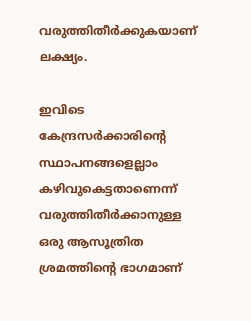വരുത്തിതീര്‍ക്കുകയാണ് ലക്ഷ്യം.

ഇവിടെ കേന്ദ്രസര്‍ക്കാരിന്റെ സ്ഥാപനങ്ങളെല്ലാം കഴിവുകെട്ടതാണെന്ന് വരുത്തിതീര്‍ക്കാനുള്ള ഒരു ആസൂത്രിത ശ്രമത്തിന്റെ ഭാഗമാണ്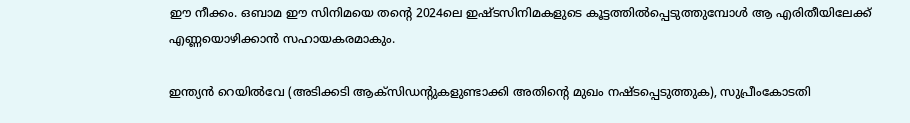ഈ നീക്കം. ഒബാമ ഈ സിനിമയെ തന്റെ 2024ലെ ഇഷ്ടസിനിമകളുടെ കൂട്ടത്തില്‍പ്പെടുത്തുമ്പോള്‍ ആ എരിതീയിലേക്ക് എണ്ണയൊഴിക്കാന്‍ സഹായകരമാകും.

ഇന്ത്യന്‍ റെയില്‍വേ (അടിക്കടി ആക്സിഡന്‍റുകളുണ്ടാക്കി അതിന്റെ മുഖം നഷ്ടപ്പെടുത്തുക), സുപ്രീംകോടതി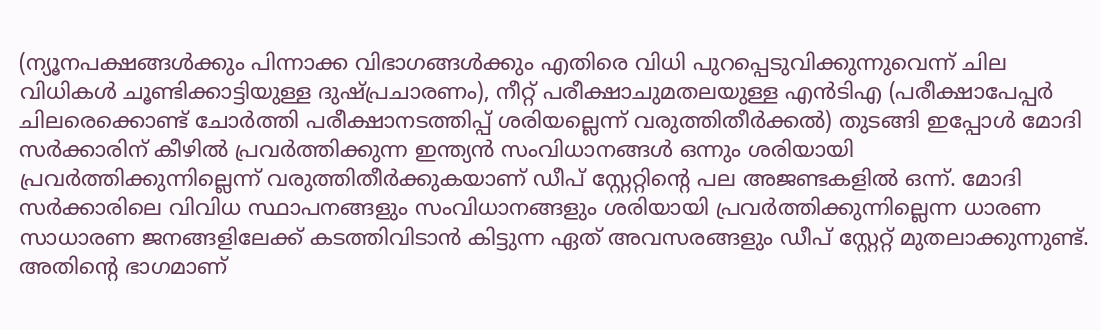(ന്യൂനപക്ഷങ്ങള്‍ക്കും പിന്നാക്ക വിഭാഗങ്ങള്‍ക്കും എതിരെ വിധി പുറപ്പെടുവിക്കുന്നുവെന്ന് ചില വിധികള്‍ ചൂണ്ടിക്കാട്ടിയുള്ള ദുഷ്പ്രചാരണം), നീറ്റ് പരീക്ഷാചുമതലയുള്ള എന്‍ടിഎ (പരീക്ഷാപേപ്പര്‍ ചിലരെക്കൊണ്ട് ചോര്‍ത്തി പരീക്ഷാനടത്തിപ്പ് ശരിയല്ലെന്ന് വരുത്തിതീര്‍ക്കല്‍) തുടങ്ങി ഇപ്പോള്‍ മോദി സര്‍ക്കാരിന് കീഴില്‍ പ്രവര്‍ത്തിക്കുന്ന ഇന്ത്യന്‍ സംവിധാനങ്ങള്‍ ഒന്നും ശരിയായി പ്രവര്‍ത്തിക്കുന്നില്ലെന്ന് വരുത്തിതീര്‍ക്കുകയാണ് ഡീപ് സ്റ്റേറ്റിന്റെ പല അജണ്ടകളില്‍ ഒന്ന്. മോദി സര്‍ക്കാരിലെ വിവിധ സ്ഥാപനങ്ങളും സംവിധാനങ്ങളും ശരിയായി പ്രവര്‍ത്തിക്കുന്നില്ലെന്ന ധാരണ സാധാരണ ജനങ്ങളിലേക്ക് കടത്തിവിടാന്‍ കിട്ടുന്ന ഏത് അവസരങ്ങളും ഡീപ് സ്റ്റേറ്റ് മുതലാക്കുന്നുണ്ട്. അതിന്റെ ഭാഗമാണ്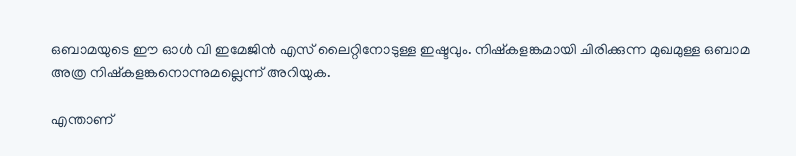ഒബാമയുടെ ഈ ഓള്‍ വി ഇമേജിന്‍ എസ് ലൈറ്റിനോടുള്ള ഇഷ്ടവും. നിഷ്കളങ്കമായി ചിരിക്കുന്ന മുഖമുള്ള ഒബാമ അത്ര നിഷ്കളങ്കനൊന്നുമല്ലെന്ന് അറിയുക.

എന്താണ്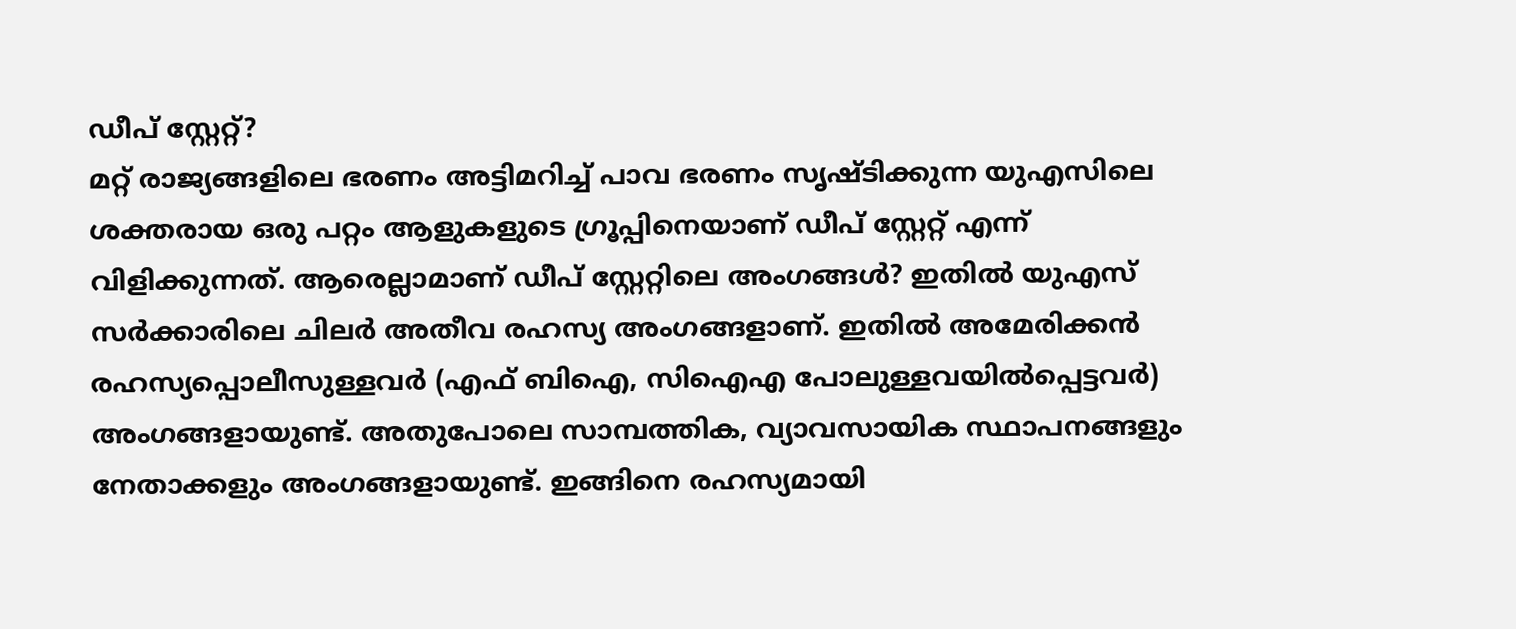ഡീപ് സ്റ്റേറ്റ്?
മറ്റ് രാജ്യങ്ങളിലെ ഭരണം അട്ടിമറിച്ച് പാവ ഭരണം സൃഷ്ടിക്കുന്ന യുഎസിലെ ശക്തരായ ഒരു പറ്റം ആളുകളുടെ ഗ്രൂപ്പിനെയാണ് ഡീപ് സ്റ്റേറ്റ് എന്ന് വിളിക്കുന്നത്. ആരെല്ലാമാണ് ഡീപ് സ്റ്റേറ്റിലെ അംഗങ്ങള്‍? ഇതില്‍ യുഎസ് സര്‍ക്കാരിലെ ചിലര്‍ അതീവ രഹസ്യ അംഗങ്ങളാണ്. ഇതില്‍ അമേരിക്കന്‍ രഹസ്യപ്പൊലീസുള്ളവര്‍ (എഫ് ബിഐ, സിഐഎ പോലുള്ളവയില്‍പ്പെട്ടവര്‍) അംഗങ്ങളായുണ്ട്. അതുപോലെ സാമ്പത്തിക, വ്യാവസായിക സ്ഥാപനങ്ങളും നേതാക്കളും അംഗങ്ങളായുണ്ട്. ഇങ്ങിനെ രഹസ്യമായി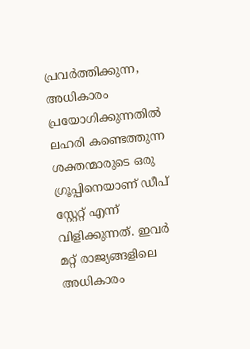പ്രവര്‍ത്തിക്കുന്ന, അധികാരം പ്രയോഗിക്കുന്നതില്‍ ലഹരി കണ്ടെത്തുന്ന ശക്തന്മാരുടെ ഒരു ഗ്രൂപ്പിനെയാണ് ഡീപ് സ്റ്റേറ്റ് എന്ന് വിളിക്കുന്നത്. ഇവര്‍ മറ്റ് രാജ്യങ്ങളിലെ അധികാരം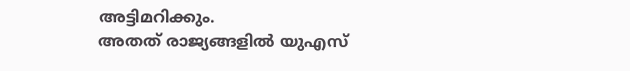അട്ടിമറിക്കും.
അതത് രാജ്യങ്ങളില്‍ യുഎസ്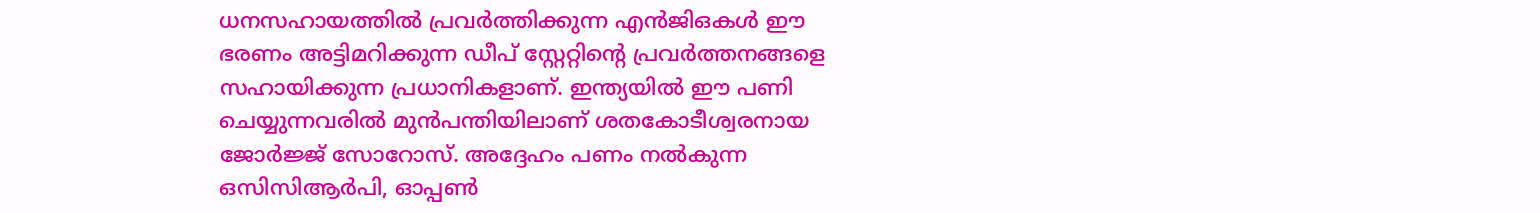ധനസഹായത്തില്‍ പ്രവര്‍ത്തിക്കുന്ന എന്‍ജിഒകള്‍ ഈ ഭരണം അട്ടിമറിക്കുന്ന ഡീപ് സ്റ്റേറ്റിന്റെ പ്രവര്‍ത്തനങ്ങളെ സഹായിക്കുന്ന പ്രധാനികളാണ്. ഇന്ത്യയില്‍ ഈ പണി ചെയ്യുന്നവരില്‍ മുന്‍പന്തിയിലാണ് ശതകോടീശ്വരനായ ജോര്‍ജ്ജ് സോറോസ്. അദ്ദേഹം പണം നല്‍കുന്ന ഒസിസിആര്‍പി, ഓപ്പണ്‍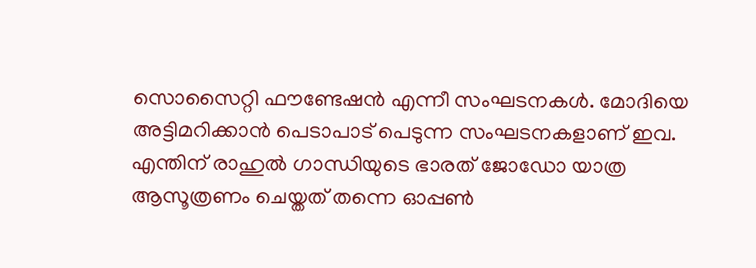സൊസൈറ്റി ഫൗണ്ടേഷന്‍ എന്നീ സംഘടനകള്‍. മോദിയെ അട്ടിമറിക്കാന്‍ പെടാപാട് പെടുന്ന സംഘടനകളാണ് ഇവ. എന്തിന് രാഹുല്‍ ഗാന്ധിയുടെ ഭാരത് ജോഡോ യാത്ര ആസൂത്രണം ചെയ്തത് തന്നെ ഓപ്പണ്‍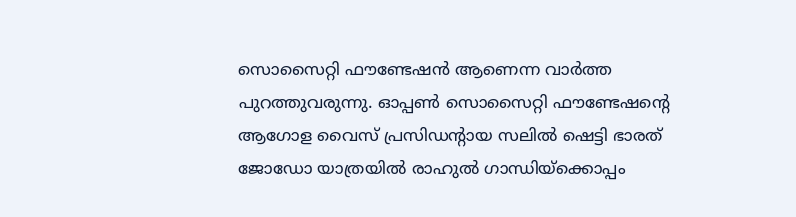സൊസൈറ്റി ഫൗണ്ടേഷന്‍ ആണെന്ന വാര്‍ത്ത പുറത്തുവരുന്നു. ഓപ്പണ്‍ സൊസൈറ്റി ഫൗണ്ടേഷന്റെ ആഗോള വൈസ് പ്രസിഡന്‍റായ സലില്‍ ഷെട്ടി ഭാരത് ജോഡോ യാത്രയില്‍ രാഹുല്‍ ഗാന്ധിയ്‌ക്കൊപ്പം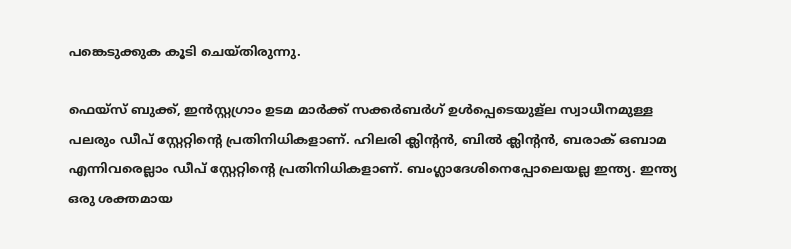പങ്കെടുക്കുക കൂടി ചെയ്തിരുന്നു.

ഫെയ്സ് ബുക്ക്, ഇന്‍സ്റ്റഗ്രാം ഉടമ മാര്‍ക്ക് സക്കര്‍ബര്‍ഗ് ഉള്‍പ്പെടെയുള്ല സ്വാധീനമുള്ള പലരും ഡീപ് സ്റ്റേറ്റിന്റെ പ്രതിനിധികളാണ്. ഹിലരി ക്ലിന്‍റന്‍, ബില്‍ ക്ലിന്‍റന്‍, ബരാക് ഒബാമ എന്നിവരെല്ലാം ഡീപ് സ്റ്റേറ്റിന്റെ പ്രതിനിധികളാണ്. ബംഗ്ലാദേശിനെപ്പോലെയല്ല ഇന്ത്യ. ഇന്ത്യ ഒരു ശക്തമായ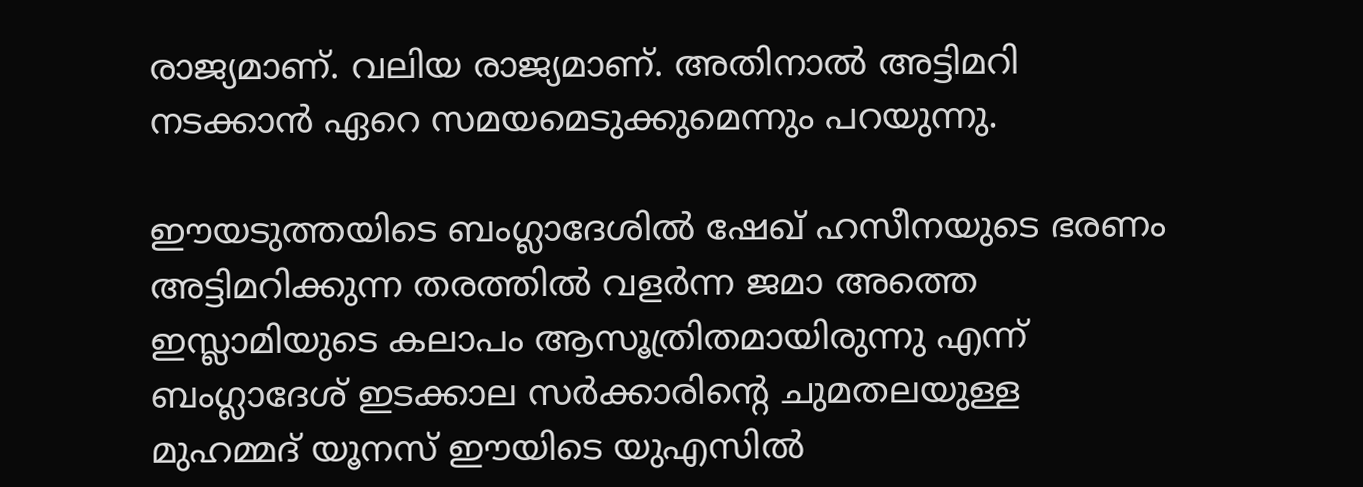രാജ്യമാണ്. വലിയ രാജ്യമാണ്. അതിനാല്‍ അട്ടിമറി നടക്കാന്‍ ഏറെ സമയമെടുക്കുമെന്നും പറയുന്നു.

ഈയടുത്തയിടെ ബംഗ്ലാദേശില്‍ ഷേഖ് ഹസീനയുടെ ഭരണം അട്ടിമറിക്കുന്ന തരത്തില്‍ വളര്‍ന്ന ജമാ അത്തെ ഇസ്ലാമിയുടെ കലാപം ആസൂത്രിതമായിരുന്നു എന്ന് ബംഗ്ലാദേശ് ഇടക്കാല സര്‍ക്കാരിന്റെ ചുമതലയുള്ള മുഹമ്മദ് യൂനസ് ഈയിടെ യുഎസില്‍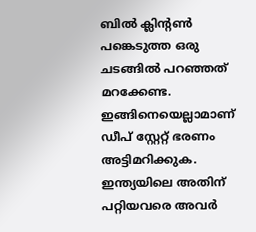ബില്‍ ക്ലിന്‍റണ്‍ പങ്കെടുത്ത ഒരു ചടങ്ങില്‍ പറഞ്ഞത് മറക്കേണ്ട. ഇങ്ങിനെയെല്ലാമാണ് ഡീപ് സ്റ്റേറ്റ് ഭരണം അട്ടിമറിക്കുക. ഇന്ത്യയിലെ അതിന് പറ്റിയവരെ അവര്‍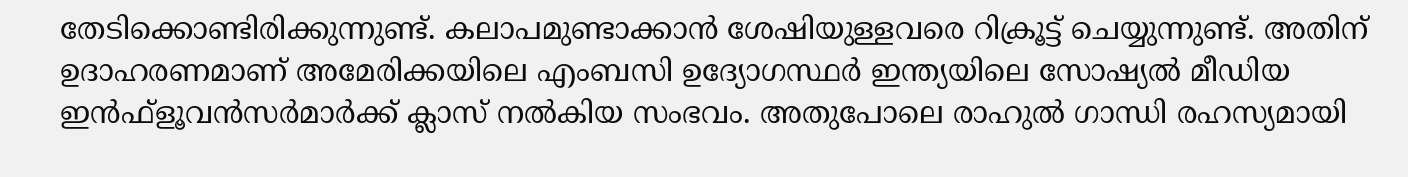തേടിക്കൊണ്ടിരിക്കുന്നുണ്ട്. കലാപമുണ്ടാക്കാന്‍ ശേഷിയുള്ളവരെ റിക്രൂട്ട് ചെയ്യുന്നുണ്ട്. അതിന് ഉദാഹരണമാണ് അമേരിക്കയിലെ എംബസി ഉദ്യോഗസ്ഥര്‍ ഇന്ത്യയിലെ സോഷ്യല്‍ മീഡിയ ഇന്‍ഫ്ളൂവന്‍സര്‍മാര്‍ക്ക് ക്ലാസ് നല്‍കിയ സംഭവം. അതുപോലെ രാഹുല്‍ ഗാന്ധി രഹസ്യമായി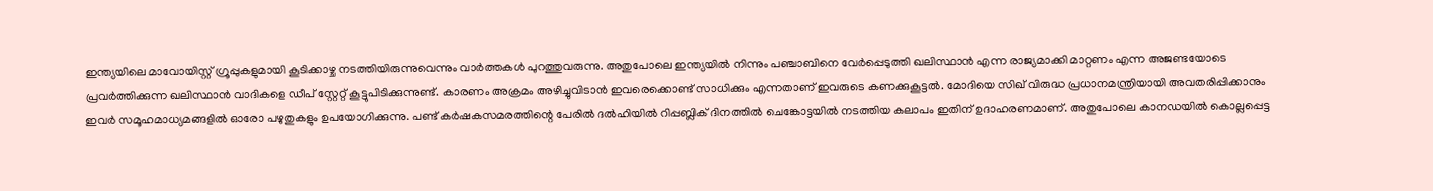ഇന്ത്യയിലെ മാവോയിസ്റ്റ് ഗ്രൂപ്പുകളുമായി കൂടിക്കാഴ്ച നടത്തിയിരുന്നുവെന്നും വാര്‍ത്തകള്‍ പുറത്തുവരുന്നു. അതുപോലെ ഇന്ത്യയില്‍ നിന്നും പഞ്ചാബിനെ വേര്‍പ്പെടുത്തി ഖലിസ്ഥാന്‍ എന്ന രാജ്യമാക്കി മാറ്റണം എന്ന അജണ്ടയോടെ പ്രവര്‍ത്തിക്കുന്ന ഖലിസ്ഥാന്‍ വാദികളെ ഡീപ് സ്റ്റേറ്റ് കൂട്ടുപിടിക്കുന്നുണ്ട്. കാരണം അക്രമം അഴിച്ചുവിടാന്‍ ഇവരെക്കൊണ്ട് സാധിക്കും എന്നതാണ് ഇവരുടെ കണക്കുകൂട്ടല്‍. മോദിയെ സിഖ് വിരുദ്ധ പ്രധാനമന്ത്രിയായി അവതരിപ്പിക്കാനും ഇവര്‍ സമൂഹമാധ്യമങ്ങളില്‍ ഓരോ പഴുതുകളും ഉപയോഗിക്കുന്നു. പണ്ട് കര്‍ഷകസമരത്തിന്റെ പേരില്‍ ദല്‍ഹിയില്‍ റിപ്പബ്ലിക് ദിനത്തില്‍ ചെങ്കോട്ടയില്‍ നടത്തിയ കലാപം ഇതിന് ഉദാഹരണമാണ്. അതുപോലെ കാനഡയില്‍ കൊല്ലപ്പെട്ട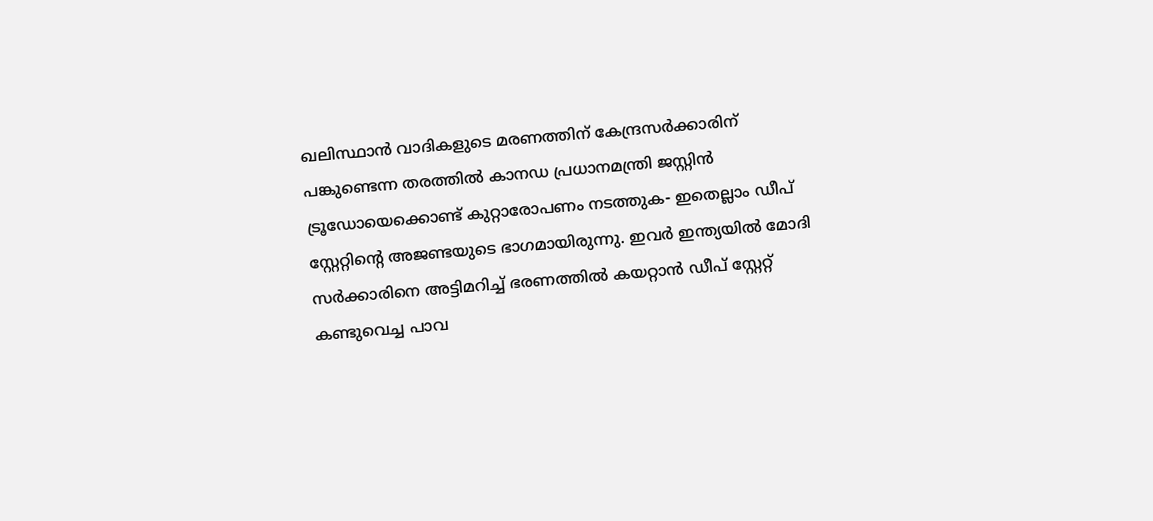ഖലിസ്ഥാന്‍ വാദികളുടെ മരണത്തിന് കേന്ദ്രസര്‍ക്കാരിന് പങ്കുണ്ടെന്ന തരത്തില്‍ കാനഡ പ്രധാനമന്ത്രി ജസ്റ്റിന്‍ ട്രൂഡോയെക്കൊണ്ട് കുറ്റാരോപണം നടത്തുക- ഇതെല്ലാം ഡീപ് സ്റ്റേറ്റിന്റെ അജണ്ടയുടെ ഭാഗമായിരുന്നു. ഇവര്‍ ഇന്ത്യയില്‍ മോദി സര്‍ക്കാരിനെ അട്ടിമറിച്ച് ഭരണത്തില്‍ കയറ്റാന്‍ ഡീപ് സ്റ്റേറ്റ് കണ്ടുവെച്ച പാവ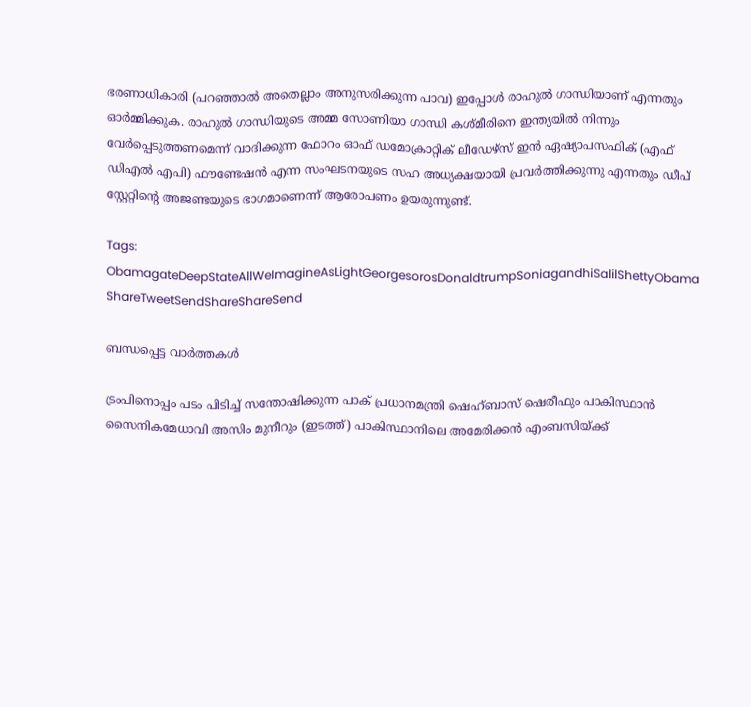ഭരണാധികാരി (പറഞ്ഞാല്‍ അതെല്ലാം അനുസരിക്കുന്ന പാവ) ഇപ്പോള്‍ രാഹുല്‍ ഗാന്ധിയാണ് എന്നതും ഓര്‍മ്മിക്കുക. രാഹുല്‍ ഗാന്ധിയുടെ അമ്മ സോണിയാ ഗാന്ധി കശ്മീരിനെ ഇന്ത്യയില്‍ നിന്നും വേര്‍പ്പെടുത്തണമെന്ന് വാദിക്കുന്ന ഫോറം ഓഫ് ഡമോക്രാറ്റിക് ലീഡേഴ്സ് ഇന്‍ ഏഷ്യാപസഫിക് (എഫ് ഡിഎല്‍ എപി) ഫൗണ്ടേഷന്‍ എന്ന സംഘടനയുടെ സഹ അധ്യക്ഷയായി പ്രവര്‍ത്തിക്കുന്നു എന്നതും ഡീപ് സ്റ്റേറ്റിന്റെ അജണ്ടയുടെ ഭാഗമാണെന്ന് ആരോപണം ഉയരുന്നുണ്ട്.

Tags: ObamagateDeepStateAllWeImagineAsLightGeorgesorosDonaldtrumpSoniagandhiSalilShettyObama
ShareTweetSendShareShareSend

ബന്ധപ്പെട്ട വാര്‍ത്തകള്‍

ട്രംപിനൊപ്പം പടം പിടിച്ച് സന്തോഷിക്കുന്ന പാക് പ്രധാനമന്ത്രി ഷെഹ്ബാസ് ഷെരീഫും പാകിസ്ഥാന്‍ സൈനികമേധാവി അസിം മുനീറും (ഇടത്ത്) പാകിസ്ഥാനിലെ അമേരിക്കന്‍ എംബസിയ്ക്ക്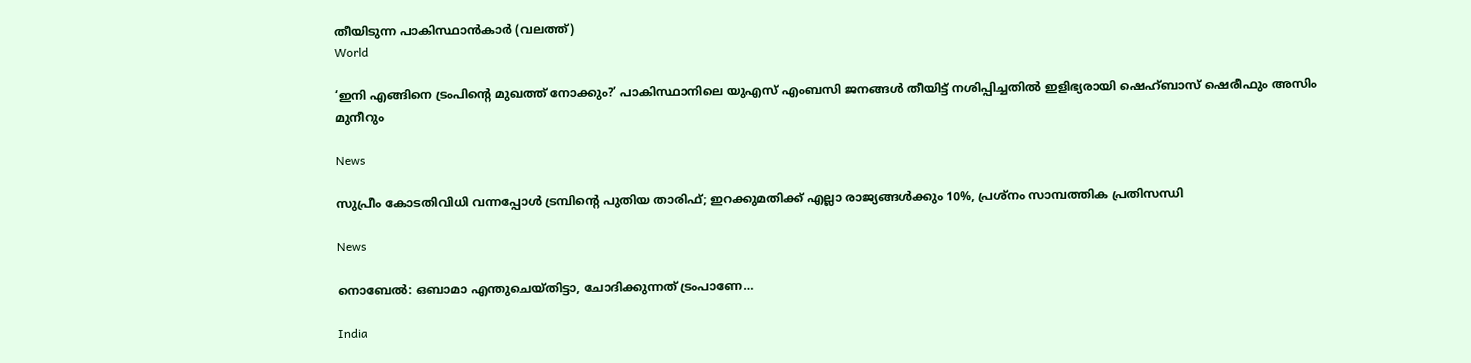തീയിടുന്ന പാകിസ്ഥാന്‍കാര്‍ (വലത്ത്)
World

‘ഇനി എങ്ങിനെ ട്രംപിന്റെ മുഖത്ത് നോക്കും?’ പാകിസ്ഥാനിലെ യുഎസ് എംബസി ജനങ്ങള്‍ തീയിട്ട് നശിപ്പിച്ചതില്‍ ഇളിഭ്യരായി ഷെഹ്ബാസ് ഷെരീഫും അസിം മുനീറും

News

സുപ്രീം കോടതിവിധി വന്നപ്പോൾ ട്രമ്പിന്റെ പുതിയ താരിഫ്; ഇറക്കുമതിക്ക് എല്ലാ രാജ്യങ്ങൾക്കും 10%, പ്രശ്‌നം സാമ്പത്തിക പ്രതിസന്ധി

News

നൊബേൽ: ഒബാമാ എന്തുചെയ്തിട്ടാ, ചോദിക്കുന്നത് ട്രംപാണേ…

India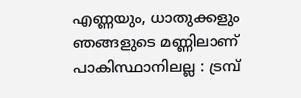എണ്ണയും, ധാതുക്കളും ഞങ്ങളുടെ മണ്ണിലാണ് പാകിസ്ഥാനിലല്ല : ട്രമ്പ്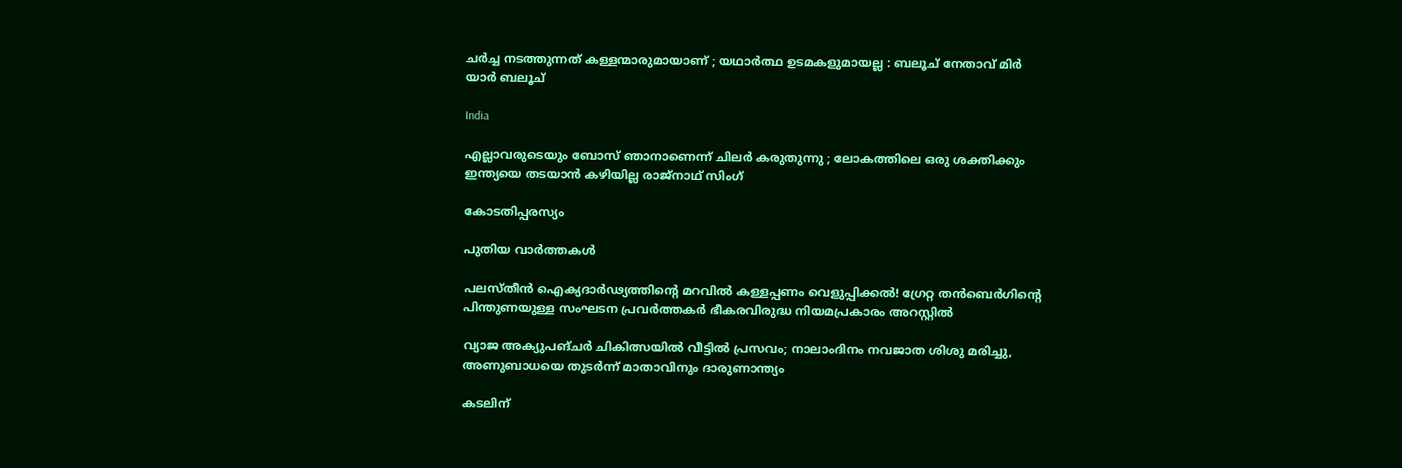ചർച്ച നടത്തുന്നത് കള്ളന്മാരുമായാണ് ; യഥാർത്ഥ ഉടമകളുമായല്ല : ബലൂച് നേതാവ് മിർ യാർ ബലൂച്

India

എല്ലാവരുടെയും ബോസ് ഞാനാണെന്ന് ചിലർ കരുതുന്നു ; ലോകത്തിലെ ഒരു ശക്തിക്കും ഇന്ത്യയെ തടയാൻ കഴിയില്ല രാജ്നാഥ് സിംഗ്

കോടതിപ്പരസ്യം

പുതിയ വാര്‍ത്തകള്‍

പലസ്തീൻ ഐക്യദാർഢ്യത്തിന്റെ മറവിൽ കള്ളപ്പണം വെളുപ്പിക്കൽ! ഗ്രേറ്റ തന്‍ബെര്‍ഗിന്റെ പിന്തുണയുള്ള സംഘടന പ്രവർത്തകർ ഭീകരവിരുദ്ധ നിയമപ്രകാരം അറസ്റ്റിൽ

വ്യാജ അക്യുപങ്ചർ ചികിത്സയിൽ വീട്ടിൽ പ്രസവം; നാലാംദിനം നവജാത ശിശു മരിച്ചു, അണുബാധയെ തുടർന്ന് മാതാവിനും ദാരുണാന്ത്യം

കടലിന്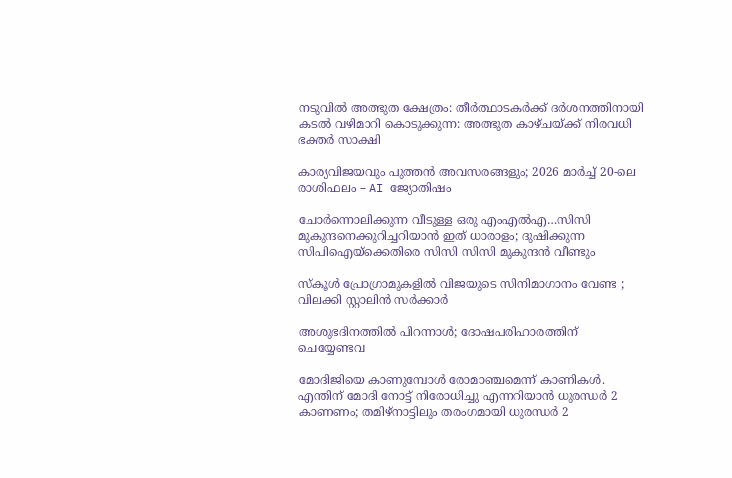നടുവില്‍ അത്ഭുത ക്ഷേത്രം: തീര്‍ത്ഥാടകര്‍ക്ക് ദര്‍ശനത്തിനായി കടല്‍ വഴിമാറി കൊടുക്കുന്ന: അത്ഭുത കാഴ്ചയ്‌ക്ക് നിരവധി ഭക്തര്‍ സാക്ഷി

കാര്യവിജയവും പുത്തൻ അവസരങ്ങളും; 2026 മാർച്ച് 20-ലെ രാശിഫലം – AI ജ്യോതിഷം

ചോര്‍ന്നൊലിക്കുന്ന വീടുള്ള ഒരു എംഎല്‍എ…സിസി മുകുന്ദനെക്കുറിച്ചറിയാന്‍ ഇത് ധാരാളം; ദുഷിക്കുന്ന സിപിഐയ്‌ക്കെതിരെ സിസി സിസി മുകുന്ദന്‍ വീണ്ടും

സ്കൂൾ പ്രോഗ്രാമുകളിൽ വിജയുടെ സിനിമാഗാനം വേണ്ട ; വിലക്കി സ്റ്റാലിൻ സർക്കാർ

അശുഭദിനത്തിൽ പിറന്നാൾ; ദോഷപരിഹാരത്തിന് ചെയ്യേണ്ടവ

മോദിജിയെ കാണുമ്പോള്‍ രോമാഞ്ചമെന്ന് കാണികള്‍. എന്തിന് മോദി നോട്ട് നിരോധിച്ചു എന്നറിയാന്‍ ധുരന്ധര്‍ 2 കാണണം; തമിഴ്നാട്ടിലും തരംഗമായി ധുരന്ധര്‍ 2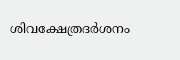ശിവക്ഷേത്രദർശനം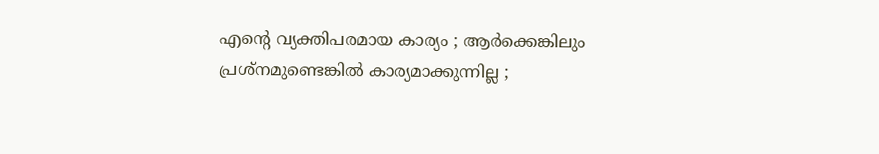എന്റെ വ്യക്തിപരമായ കാര്യം ; ആർക്കെങ്കിലും പ്രശ്‌നമുണ്ടെങ്കിൽ കാര്യമാക്കുന്നില്ല ;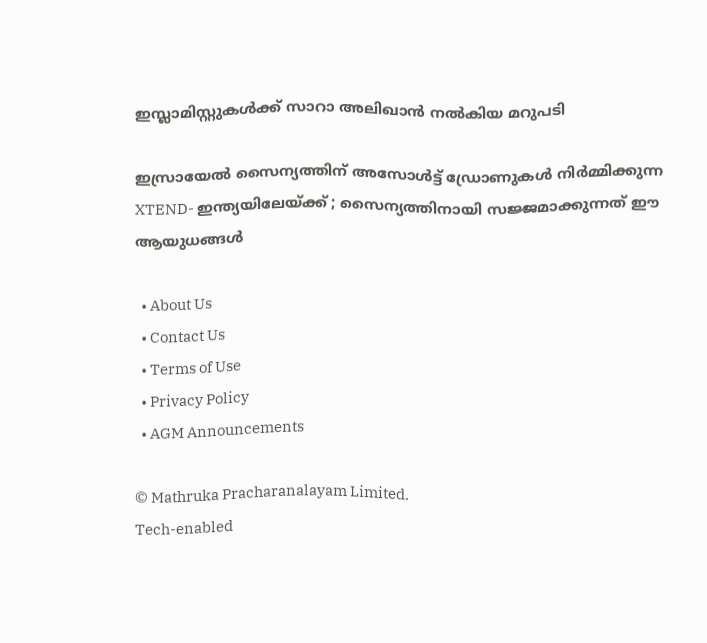ഇസ്ലാമിസ്റ്റുകൾക്ക് സാറാ അലിഖാൻ നൽകിയ മറുപടി

ഇസ്രായേൽ സൈന്യത്തിന് അസോൾട്ട് ഡ്രോണുകൾ നിർമ്മിക്കുന്ന XTEND- ഇന്ത്യയിലേയ്‌ക്ക് ; സൈന്യത്തിനായി സജ്ജമാക്കുന്നത് ഈ ആയുധങ്ങൾ

  • About Us
  • Contact Us
  • Terms of Use
  • Privacy Policy
  • AGM Announcements

© Mathruka Pracharanalayam Limited.
Tech-enabled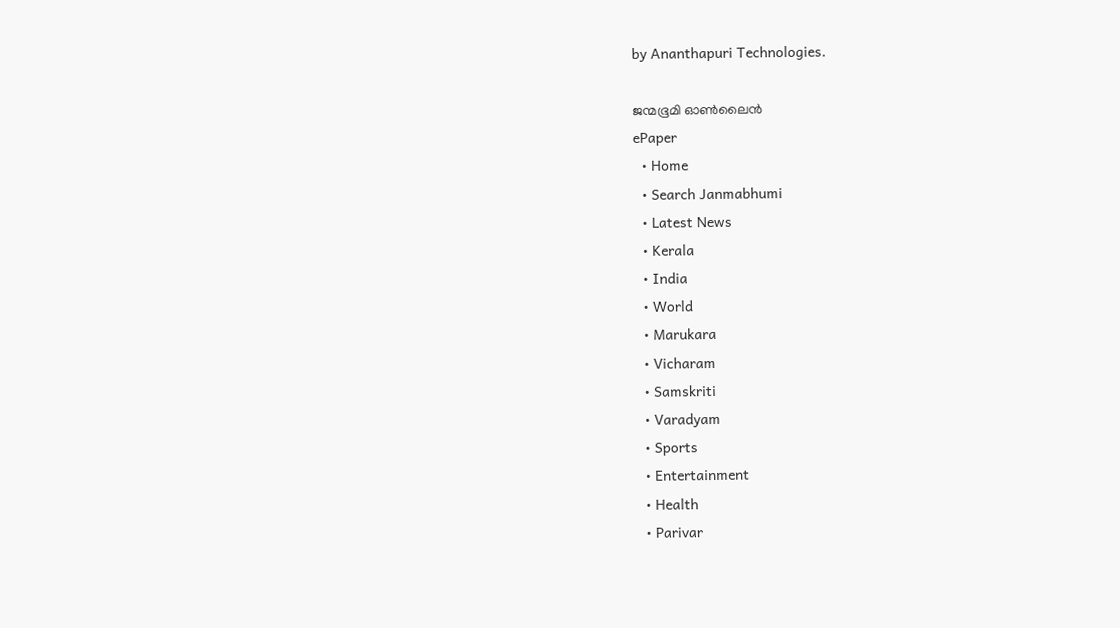by Ananthapuri Technologies.

ജന്മഭൂമി ഓണ്‍ലൈന്‍
ePaper
  • Home
  • Search Janmabhumi
  • Latest News
  • Kerala
  • India
  • World
  • Marukara
  • Vicharam
  • Samskriti
  • Varadyam
  • Sports
  • Entertainment
  • Health
  • Parivar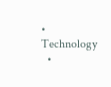• Technology
  •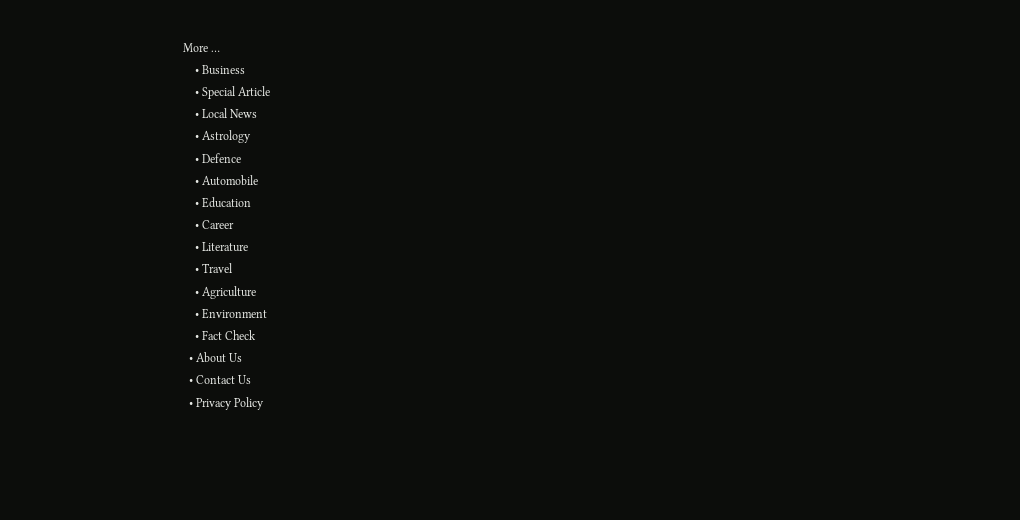More …
    • Business
    • Special Article
    • Local News
    • Astrology
    • Defence
    • Automobile
    • Education
    • Career
    • Literature
    • Travel
    • Agriculture
    • Environment
    • Fact Check
  • About Us
  • Contact Us
  • Privacy Policy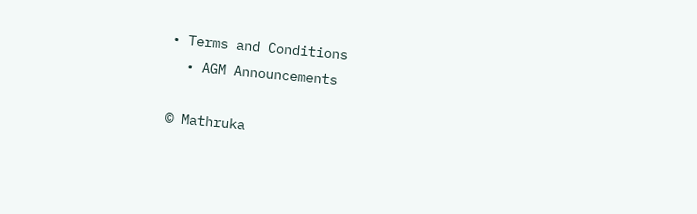• Terms and Conditions
  • AGM Announcements

© Mathruka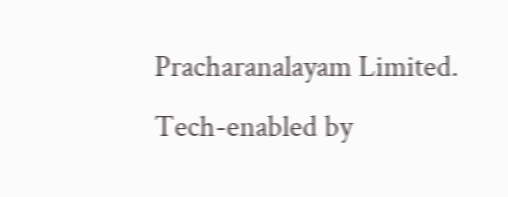Pracharanalayam Limited.
Tech-enabled by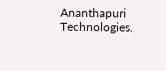Ananthapuri Technologies.